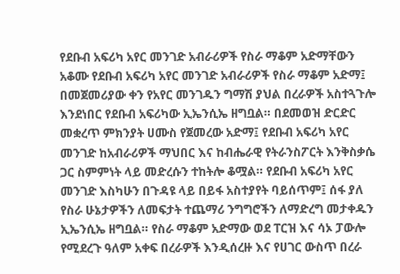የደቡብ አፍሪካ አየር መንገድ አብራሪዎች የስራ ማቆም አድማቸውን አቆሙ የደቡብ አፍሪካ አየር መንገድ አብራሪዎች የስራ ማቆም አድማ፤ በመጀመሪያው ቀን የአየር መንገዱን ግማሽ ያህል በረራዎች አስተጓጉሎ እንደነበር የደቡብ አፍሪካው ኢኤንሲኤ ዘግቧል። በደመወዝ ድርድር መቋረጥ ምክንያት ሀሙስ የጀመረው አድማ፤ የደቡብ አፍሪካ አየር መንገድ ከአብራሪዎች ማህበር እና ከብሔራዊ የትራንስፖርት እንቅስቃሴ ጋር ስምምነት ላይ መድረሱን ተከትሎ ቆሟል። የደቡብ አፍሪካ አየር መንገድ እስካሁን በጉዳዩ ላይ በይፋ አስተያየት ባይሰጥም፤ ሰፋ ያለ የስራ ሁኔታዎችን ለመፍታት ተጨማሪ ንግግሮችን ለማድረግ መታቀዱን ኢኤንሲኤ ዘግቧል። የስራ ማቆም አድማው ወደ ፐርዝ እና ሳኦ ፓውሎ የሚደረጉ ዓለም አቀፍ በረራዎች እንዲሰረዙ እና የሀገር ውስጥ በረራ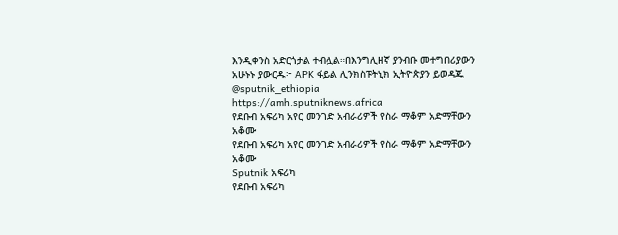እንዲቀንስ አድርጎታል ተብሏል።በእንግሊዘኛ ያንብቡ መተግበሪያውን አሁኑኑ ያውርዱ፦ APK ፋይል ሊንክስፑትኒክ ኢትዮጵያን ይወዳጁ @sputnik_ethiopia
https://amh.sputniknews.africa
የደቡብ አፍሪካ አየር መንገድ አብራሪዎች የስራ ማቆም አድማቸውን አቆሙ
የደቡብ አፍሪካ አየር መንገድ አብራሪዎች የስራ ማቆም አድማቸውን አቆሙ
Sputnik አፍሪካ
የደቡብ አፍሪካ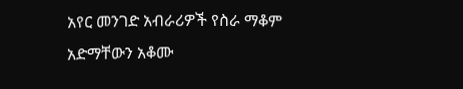አየር መንገድ አብራሪዎች የስራ ማቆም አድማቸውን አቆሙ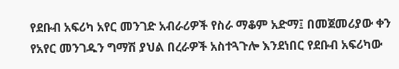የደቡብ አፍሪካ አየር መንገድ አብራሪዎች የስራ ማቆም አድማ፤ በመጀመሪያው ቀን የአየር መንገዱን ግማሽ ያህል በረራዎች አስተጓጉሎ እንደነበር የደቡብ አፍሪካው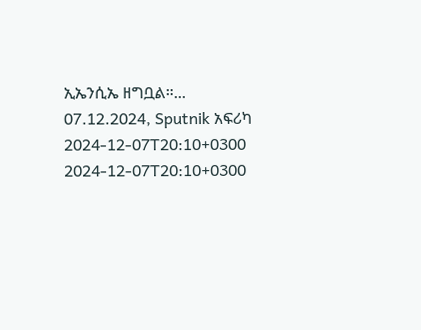ኢኤንሲኤ ዘግቧል።... 07.12.2024, Sputnik አፍሪካ
2024-12-07T20:10+0300
2024-12-07T20:10+0300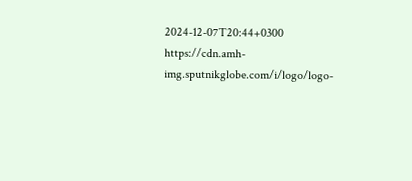2024-12-07T20:44+0300
https://cdn.amh-img.sputnikglobe.com/i/logo/logo-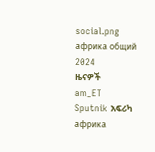social.png
африка общий
2024
ዜናዎች
am_ET
Sputnik አፍሪካ
африка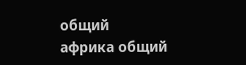общий
африка общий